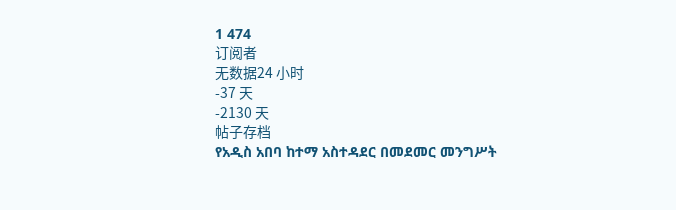1 474
订阅者
无数据24 小时
-37 天
-2130 天
帖子存档
የአዲስ አበባ ከተማ አስተዳደር በመደመር መንግሥት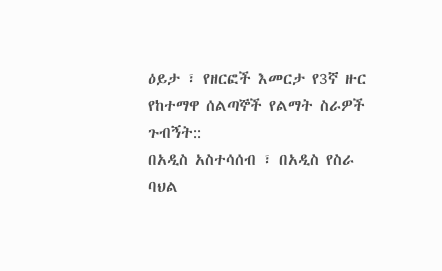ዕይታ ፣ የዘርፎች እመርታ የ3ኛ ዙር የከተማዋ ሰልጣኞች የልማት ስራዎች ጉብኝት::
በአዲስ አስተሳሰብ ፣ በአዲስ የስራ ባህል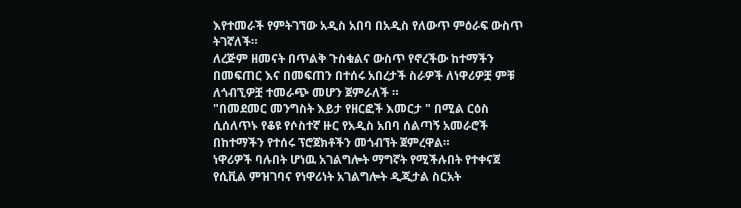እየተመራች የምትገኘው አዲስ አበባ በአዲስ የለውጥ ምዕራፍ ውስጥ ትገኛለች።
ለረጅም ዘመናት በጥልቅ ጉስቁልና ውስጥ የኖረችው ከተማችን በመፍጠር እና በመፍጠን በተሰሩ አበረታች ስራዎች ለነዋሪዎቿ ምቹ ለጎብኚዎቿ ተመራጭ መሆን ጀምራለች ።
"በመደመር መንግስት እይታ የዘርፎች እመርታ " በሚል ርዕስ ሲሰለጥኑ የቆዩ የሶስተኛ ዙር የአዲስ አበባ ሰልጣኝ አመራሮች በከተማችን የተሰሩ ፕሮጀክቶችን መጎብኘት ጀምረዋል።
ነዋሪዎች ባሉበት ሆነዉ አገልግሎት ማግኛት የሚችሉበት የተቀናጀ የሲቪል ምዝገባና የነዋሪነት አገልግሎት ዲጂታል ስርአት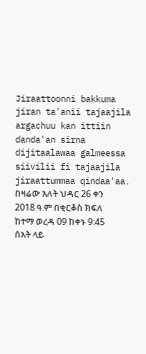Jiraattoonni bakkuma jiran ta'anii tajaajila argachuu kan ittiin danda'an sirna dijitaalawaa galmeessa siivilii fi tajaajila jiraattummaa qindaa'aa.
በዛሬው እለት ህዳር 26 ቀን 2018 ዓ.ም በቂርቆስ ክፍለ ከተማ ወረዳ 09 ከቀኑ 9:45 ሰአት ላይ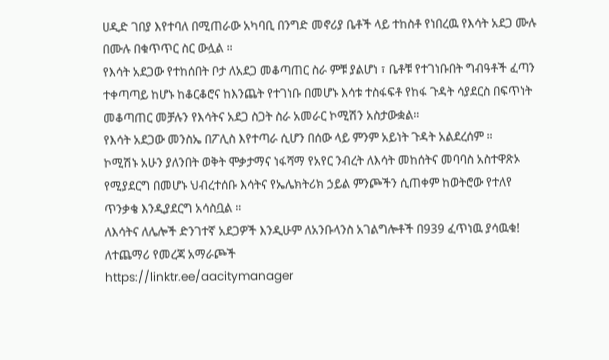ሀዲድ ገበያ እየተባለ በሚጠራው አካባቢ በንግድ መኖሪያ ቤቶች ላይ ተከስቶ የነበረዉ የእሳት አደጋ ሙሉ በሙሉ በቁጥጥር ስር ውሏል ።
የእሳት አደጋው የተከሰበት ቦታ ለአደጋ መቆጣጠር ስራ ምቹ ያልሆነ ፣ ቤቶቹ የተገነቡበት ግብዓቶች ፈጣን ተቀጣጣይ ከሆኑ ከቆርቆሮና ከእንጨት የተገነቡ በመሆኑ እሳቱ ተስፋፍቶ የከፋ ጉዳት ሳያደርስ በፍጥነት መቆጣጠር መቻሉን የእሳትና አደጋ ስጋት ስራ አመራር ኮሚሽን አስታውቋል።
የእሳት አደጋው መንስኤ በፖሊስ እየተጣራ ሲሆን በሰው ላይ ምንም አይነት ጉዳት አልደረሰም ።
ኮሚሽኑ አሁን ያለንበት ወቅት ሞቃታማና ነፋሻማ የአየር ንብረት ለእሳት መከሰትና መባባስ አስተዋጽኦ የሚያደርግ በመሆኑ ህብረተሰቡ እሳትና የኤሌክትሪክ ኃይል ምንጮችን ሲጠቀም ከወትሮው የተለየ ጥንቃቄ እንዲያደርግ አሳስቧል ።
ለእሳትና ለሌሎች ድንገተኛ አደጋዎች እንዲሁም ለአንቡላንስ አገልግሎቶች በ939 ፈጥነዉ ያሳዉቁ!
ለተጨማሪ የመረጃ አማራጮች
https://linktr.ee/aacitymanager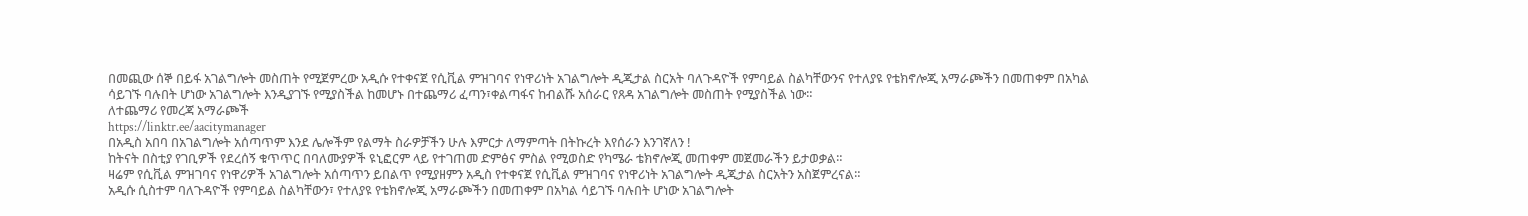በመጪው ሰኞ በይፋ አገልግሎት መስጠት የሚጀምረው አዲሱ የተቀናጀ የሲቪል ምዝገባና የነዋሪነት አገልግሎት ዲጂታል ስርአት ባለጉዳዮች የምባይል ስልካቸውንና የተለያዩ የቴክኖሎጂ አማራጮችን በመጠቀም በአካል ሳይገኙ ባሉበት ሆነው አገልግሎት እንዲያገኙ የሚያስችል ከመሆኑ በተጨማሪ ፈጣን፣ቀልጣፋና ከብልሹ አሰራር የጸዳ አገልግሎት መስጠት የሚያስችል ነው።
ለተጨማሪ የመረጃ አማራጮች
https://linktr.ee/aacitymanager
በአዲስ አበባ በአገልግሎት አሰጣጥም እንደ ሌሎችም የልማት ስራዎቻችን ሁሉ እምርታ ለማምጣት በትኩረት እየሰራን እንገኛለን !
ከትናት በስቲያ የገቢዎች የደረሰኝ ቁጥጥር በባለሙያዎች ዩኒፎርም ላይ የተገጠመ ድምፅና ምስል የሚወስድ የካሜራ ቴክኖሎጂ መጠቀም መጀመራችን ይታወቃል።
ዛሬም የሲቪል ምዝገባና የነዋሪዎች አገልግሎት አሰጣጥን ይበልጥ የሚያዘምን አዲስ የተቀናጀ የሲቪል ምዝገባና የነዋሪነት አገልግሎት ዲጂታል ስርአትን አስጀምረናል።
አዲሱ ሲስተም ባለጉዳዮች የምባይል ስልካቸውን፣ የተለያዩ የቴክኖሎጂ አማራጮችን በመጠቀም በአካል ሳይገኙ ባሉበት ሆነው አገልግሎት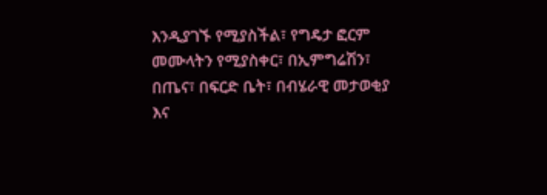እንዲያገኙ የሚያስችል፣ የግዴታ ፎርም መሙላትን የሚያስቀር፣ በኢምግሬሽን፣ በጤና፣ በፍርድ ቤት፣ በብሄራዊ መታወቂያ እና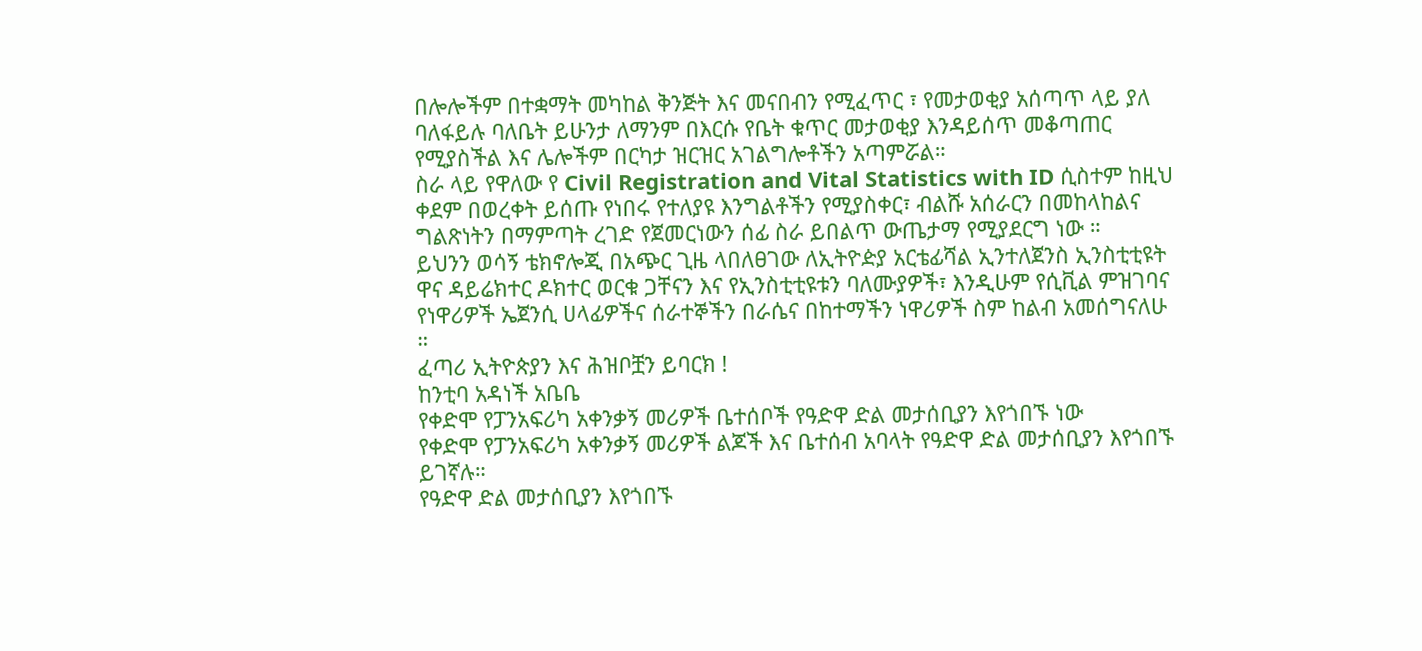በሎሎችም በተቋማት መካከል ቅንጅት እና መናበብን የሚፈጥር ፣ የመታወቂያ አሰጣጥ ላይ ያለ ባለፋይሉ ባለቤት ይሁንታ ለማንም በእርሱ የቤት ቁጥር መታወቂያ እንዳይሰጥ መቆጣጠር የሚያስችል እና ሌሎችም በርካታ ዝርዝር አገልግሎቶችን አጣምሯል።
ስራ ላይ የዋለው የ Civil Registration and Vital Statistics with ID ሲስተም ከዚህ ቀደም በወረቀት ይሰጡ የነበሩ የተለያዩ እንግልቶችን የሚያስቀር፣ ብልሹ አሰራርን በመከላከልና ግልጽነትን በማምጣት ረገድ የጀመርነውን ሰፊ ስራ ይበልጥ ውጤታማ የሚያደርግ ነው ።
ይህንን ወሳኝ ቴክኖሎጂ በአጭር ጊዜ ላበለፀገው ለኢትዮዽያ አርቴፊሻል ኢንተለጀንስ ኢንስቲቲዩት ዋና ዳይሬክተር ዶክተር ወርቁ ጋቸናን እና የኢንስቲቲዩቱን ባለሙያዎች፣ እንዲሁም የሲቪል ምዝገባና የነዋሪዎች ኤጀንሲ ሀላፊዎችና ሰራተኞችን በራሴና በከተማችን ነዋሪዎች ስም ከልብ አመሰግናለሁ ።
ፈጣሪ ኢትዮጵያን እና ሕዝቦቿን ይባርክ !
ከንቲባ አዳነች አቤቤ
የቀድሞ የፓንአፍሪካ አቀንቃኝ መሪዎች ቤተሰቦች የዓድዋ ድል መታሰቢያን እየጎበኙ ነው
የቀድሞ የፓንአፍሪካ አቀንቃኝ መሪዎች ልጆች እና ቤተሰብ አባላት የዓድዋ ድል መታሰቢያን እየጎበኙ ይገኛሉ።
የዓድዋ ድል መታሰቢያን እየጎበኙ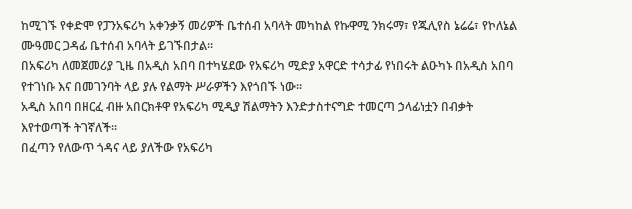ከሚገኙ የቀድሞ የፓንአፍሪካ አቀንቃኝ መሪዎች ቤተሰብ አባላት መካከል የኩዋሚ ንክሩማ፣ የጁሊየስ ኔሬሬ፣ የኮለኔል ሙዓመር ጋዳፊ ቤተሰብ አባላት ይገኙበታል።
በአፍሪካ ለመጀመሪያ ጊዜ በአዲስ አበባ በተካሄደው የአፍሪካ ሚድያ አዋርድ ተሳታፊ የነበሩት ልዑካኑ በአዲስ አበባ የተገነቡ እና በመገንባት ላይ ያሉ የልማት ሥራዎችን እየጎበኙ ነው።
አዲስ አበባ በዘርፈ ብዙ አበርክቶዋ የአፍሪካ ሚዲያ ሽልማትን እንድታስተናግድ ተመርጣ ኃላፊነቷን በብቃት እየተወጣች ትገኛለች።
በፈጣን የለውጥ ጎዳና ላይ ያለችው የአፍሪካ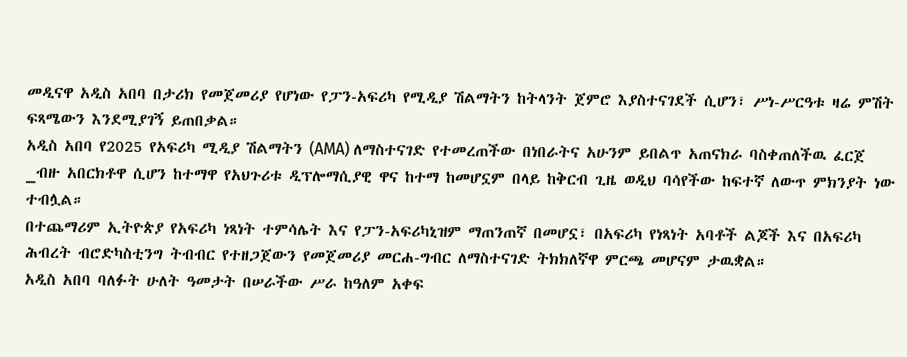መዲናዋ አዲስ አበባ በታሪክ የመጀመሪያ የሆነው የፓን-አፍሪካ የሚዲያ ሽልማትን ከትላንት ጀምሮ እያስተናገደች ሲሆን፣ ሥነ-ሥርዓቱ ዛሬ ምሽት ፍጻሜውን እንደሚያገኝ ይጠበቃል።
አዲስ አበባ የ2025 የአፍሪካ ሚዲያ ሽልማትን (AMA) ለማስተናገድ የተመረጠችው በነበራትና አሁንም ይበልጥ አጠናክራ ባስቀጠለችዉ ፈርጀ _ብዙ አበርክቶዋ ሲሆን ከተማዋ የአህጉሪቱ ዲፕሎማሲያዊ ዋና ከተማ ከመሆኗም በላይ ከቅርብ ጊዜ ወዲህ ባሳየችው ከፍተኛ ለውጥ ምክንያት ነው ተብሏል።
በተጨማሪም ኢትዮጵያ የአፍሪካ ነጻነት ተምሳሌት እና የፓን-አፍሪካኒዝም ማጠንጠኛ በመሆኗ፣ በአፍሪካ የነጻነት አባቶች ልጆች እና በአፍሪካ ሕብረት ብሮድካስቲንግ ትብብር የተዘጋጀውን የመጀመሪያ መርሐ-ግብር ለማስተናገድ ትክክለኛዋ ምርጫ መሆናም ታዉቋል።
አዲስ አበባ ባለፉት ሁለት ዓመታት በሠራችው ሥራ ከዓለም አቀፍ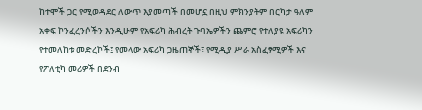ከተሞች ጋር የሚወዳደር ለውጥ እያመጣች በመሆኗ በዚህ ምክንያትም በርካታ ዓለም አቀፍ ኮንፈረንሶችን እንዲሁም የአፍሪካ ሕብረት ጉባኤዎችን ጨምሮ የተለያዩ አፍሪካን የተመለከቱ መድረኮች፤ የመላው አፍሪካ ጋዜጠኞች፣ የሚዲያ ሥራ አስፈፃሚዎች እና የፖለቲካ መሪዎች በደንብ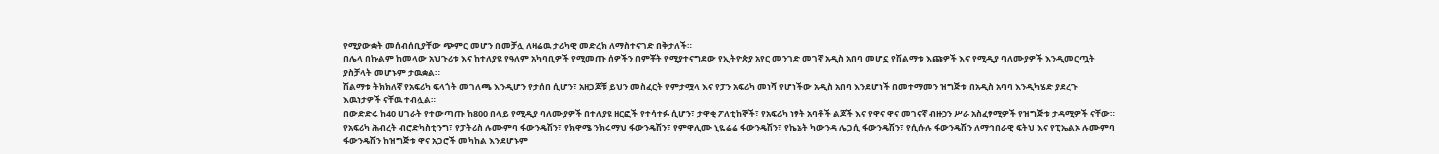የሚያውቋት መሰብሰቢያቸው ጭምር መሆን በመቻሏ ለዛሬዉ ታሪካዊ መድረክ ለማስተናገድ በቅታለች።
በሌላ በኩልም ከመላው አህጉሪቱ እና ከተለያዩ የዓለም አካባቢዎች የሚመጡ ሰዎችን በምቾት የሚያተናግደው የኢትዮጵያ አየር መንገድ መገኛ አዲስ አበባ መሆኗ የሽልማቱ እጩዎች እና የሚዲያ ባለሙያዎች እንዲመርጧት ያስቻላት መሆኑም ታዉቋል።
ሽልማቱ ትክክለኛ የአፍሪካ ፍላጎት መገለጫ እንዲሆን የታሰበ ሲሆን፣ አዘጋጆቹ ይህን መስፈርት የምታሟላ እና የፓን አፍሪካ መነሻ የሆነችው አዲስ አበባ እንደሆነች በመተማመን ዝግጅቱ በአዲስ አባባ እንዲካሄድ ያደረጉ እዉነታዎች ናቸዉ ተብሏል።
በውድድሩ ከ40 ሀገራት የተውጣጡ ከ800 በላይ የሚዲያ ባለሙያዎች በተለያዩ ዘርፎች የተሳተፉ ሲሆን፣ ታዋቂ ፖለቲከኞች፣ የአፍሪካ ነፃት አባቶች ልጆች እና የዋና ዋና መገናኛ ብዙኃን ሥራ አስፈፃሚዎች የዝግጅቱ ታዳሚዎች ናቸው።
የአፍሪካ ሕብረት ብሮድካስቲንግ፣ የፓትሪስ ሉሙምባ ፋውንዴሽን፣ የክዋሜ ንክሩማህ ፋውንዴሽን፣ የምዋሊሙ ኒዬሬሬ ፋውንዴሽን፣ የኬኔት ካውንዳ ሌጋሲ ፋውንዴሽን፣ የሲሱሉ ፋውንዴሽን ለማኅበራዊ ፍትህ እና የፒኤልኦ ሉሙምባ ፋውንዴሽን ከዝግጅቱ ዋና አጋሮች መካከል እንደሆኑም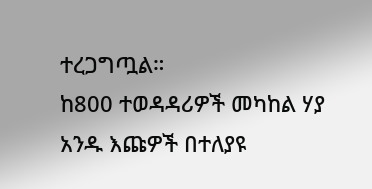ተረጋግጧል።
ከ800 ተወዳዳሪዎች መካከል ሃያ አንዱ እጩዎች በተለያዩ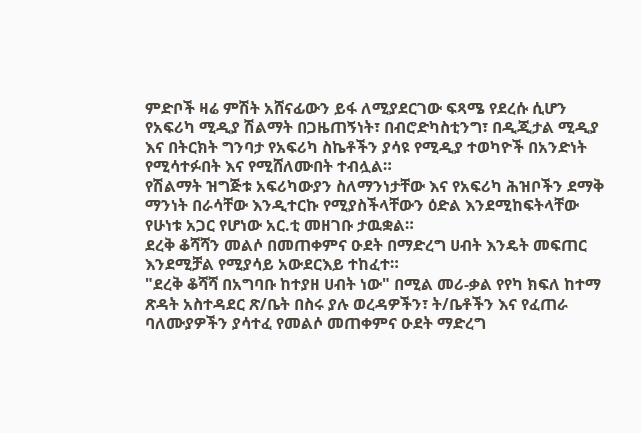ምድቦች ዛሬ ምሽት አሸናፊውን ይፋ ለሚያደርገው ፍጻሜ የደረሱ ሲሆን የአፍሪካ ሚዲያ ሽልማት በጋዜጠኝነት፣ በብሮድካስቲንግ፣ በዲጂታል ሚዲያ እና በትርክት ግንባታ የአፍሪካ ስኬቶችን ያሳዩ የሚዲያ ተወካዮች በአንድነት የሚሳተፉበት እና የሚሸለሙበት ተብሏል።
የሽልማት ዝግጅቱ አፍሪካውያን ስለማንነታቸው እና የአፍሪካ ሕዝቦችን ደማቅ ማንነት በራሳቸው እንዲተርኩ የሚያስችላቸውን ዕድል እንደሚከፍትላቸው የሁነቱ አጋር የሆነው አር.ቲ መዘገቡ ታዉቋል።
ደረቅ ቆሻሻን መልሶ በመጠቀምና ዑደት በማድረግ ሀብት እንዴት መፍጠር እንደሚቻል የሚያሳይ አውደርእይ ተከፈተ።
"ደረቅ ቆሻሻ በአግባቡ ከተያዘ ሀብት ነው" በሚል መሪ-ቃል የየካ ክፍለ ከተማ ጽዳት አስተዳደር ጽ/ቤት በስሩ ያሉ ወረዳዎችን፣ ት/ቤቶችን እና የፈጠራ ባለሙያዎችን ያሳተፈ የመልሶ መጠቀምና ዑደት ማድረግ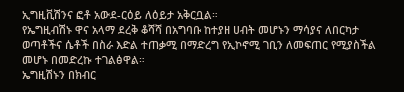ኢግዚቪሽንና ፎቶ አውደ-ርዕይ ለዕይታ አቅርቧል።
የኤግዚብሽኑ ዋና አላማ ደረቅ ቆሻሻ በአግባቡ ከተያዘ ሀብት መሆኑን ማሳያና ለበርካታ ወጣቶችና ሴቶች በስራ እድል ተጠቃሚ በማድረግ የኢኮኖሚ ገቢን ለመፍጠር የሚያስችል መሆኑ በመድረኩ ተገልፅዋል።
ኤግዚሽኑን በክብር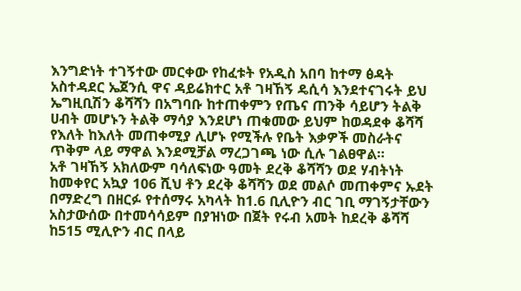እንግድነት ተገኝተው መርቀው የከፈቱት የአዲስ አበባ ከተማ ፅዳት አስተዳደር ኤጀንሲ ዋና ዳይሬክተር አቶ ገዛኸኝ ዴሲሳ እንደተናገሩት ይህ ኤግዚቢሽን ቆሻሻን በአግባቡ ከተጠቀምን የጤና ጠንቅ ሳይሆን ትልቅ ሀብት መሆኑን ትልቅ ማሳያ እንደሆነ ጠቁመው ይህም ከወዳደቀ ቆሻሻ የእለት ከእለት መጠቀሚያ ሊሆኑ የሚችሉ የቤት እቃዎች መስራትና ጥቅም ላይ ማዋል እንደሚቻል ማረጋገጫ ነው ሲሉ ገልፀዋል።
አቶ ገዛኸኝ አክለውም ባሳለፍነው ዓመት ደረቅ ቆሻሻን ወደ ሃብትነት ከመቀየር አኳያ 106 ሺህ ቶን ደረቅ ቆሻሻን ወደ መልሶ መጠቀምና ኡደት በማድረግ በዘርፉ የተሰማሩ አካላት ከ1.6 ቢሊዮን ብር ገቢ ማገኝታቸውን አስታውሰው በተመሳሳይም በያዝነው በጀት የሩብ አመት ከደረቅ ቆሻሻ ከ515 ሚሊዮን ብር በላይ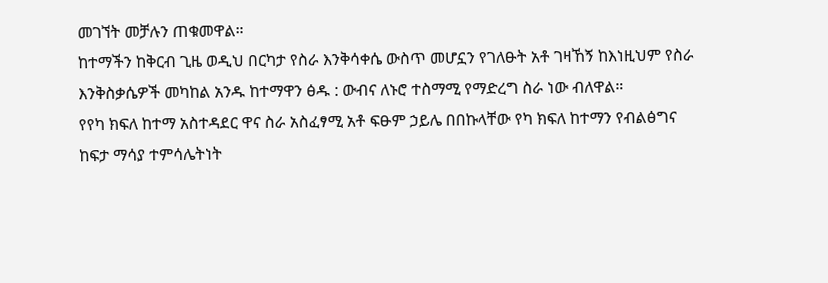መገኘት መቻሉን ጠቁመዋል።
ከተማችን ከቅርብ ጊዜ ወዲህ በርካታ የስራ እንቅሳቀሴ ውስጥ መሆኗን የገለፁት አቶ ገዛኸኝ ከእነዚህም የስራ እንቅስቃሴዎች መካከል አንዱ ከተማዋን ፅዱ : ውብና ለኑሮ ተስማሚ የማድረግ ስራ ነው ብለዋል።
የየካ ክፍለ ከተማ አስተዳደር ዋና ስራ አስፈፃሚ አቶ ፍፁም ኃይሌ በበኩላቸው የካ ክፍለ ከተማን የብልፅግና ከፍታ ማሳያ ተምሳሌትነት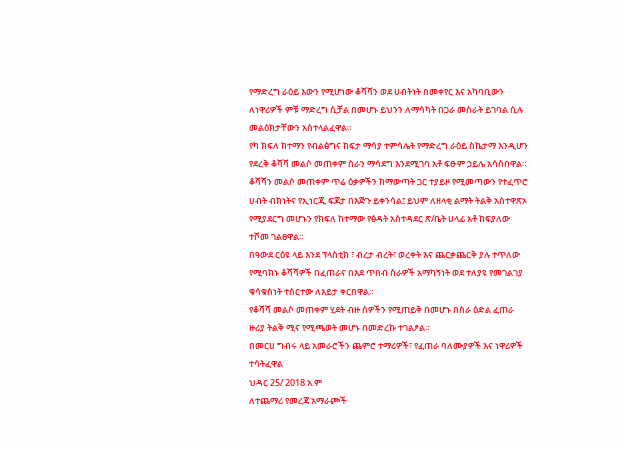የማድረግ ራዕይ እውን የሚሆነው ቆሻሻን ወደ ሀብትነት በመቀየር እና አካባቢውን ለነዋሪዎች ምቹ ማድረግ ሲቻል በመሆኑ ይህንን ለማሳካት በጋራ መስራት ይገባል ሲሉ መልዕክታቸውን አስተላልፈዋል።
የካ ክፍለ ከተማን የብልፅግና ከፍታ ማሳያ ተምሳሌት የማድረግ ራዕይ ስኬታማ እንዲሆን የደረቅ ቆሻሻ መልሶ መጠቀም ስራን ማሳደግ እንደሚገባ አቶ ፍፁም ኃይሌ አሳስበዋል።
ቆሻሻን መልሶ መጠቀም ጥሬ ዕቃዎችን ከማውጣት ጋር ተያይዞ የሚመጣውን የተፈጥሮ ሀብት ብክነትና የኢነርጂ ፍጆታ በእጅጉ ይቀንሳል፤ ይህም ለዘላቂ ልማት ትልቅ አስተዋጽኦ የሚያደርግ መሆኑን የክፍለ ከተማው የፅዳት አስተዳደር ጽ/ቤት ሀላፊ አቶ ከፍያለው ተሾመ ገልፀዋል።
በዓውደ ርዕዩ ላይ እንደ ፕላስቲክ ፣ ብረታ ብረት፣ ወረቀት እና ጨርቃጨርቅ ያሉ ተጥለው የሚባክኑ ቆሻሻዎች በፈጠራና በእደ ጥበብ ስራዎች አማካኝነት ወደ ተለያዩ የመገልገያ ቁሳቁስነት ተሰርተው ለእይታ ቀርበዋል።
የቆሻሻ መልሶ መጠቀም ሂደት ብዙ ሰዎችን የሚጠይቅ በመሆኑ በስራ ዕድል ፈጠራ ዙሪያ ትልቅ ሚና የሚጫወት መሆኑ በመድረኩ ተገልፆል።
በመርሀ ግብሩ ላይ አመራሮችን ጨምሮ ተማሪዎች፣ የፈጠራ ባለሙያዎች እና ነዋሪዎች ተሳትፈዋል
ህዳር 25/ 2018 አ.ም
ለተጨማሪ የመረጃ አማራጮች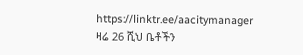https://linktr.ee/aacitymanager
ዛሬ 26 ሺህ ቤቶችን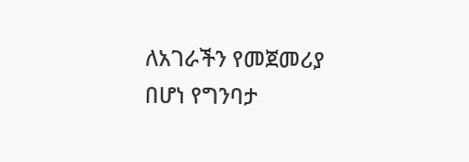ለአገራችን የመጀመሪያ በሆነ የግንባታ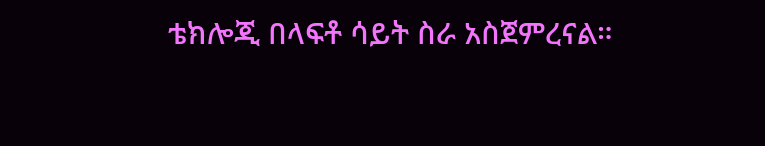ቴክሎጂ በላፍቶ ሳይት ስራ አስጀምረናል።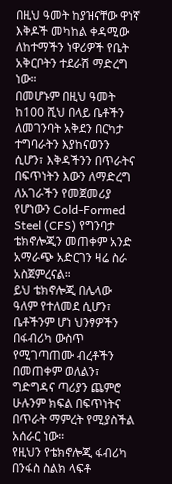በዚህ ዓመት ከያዝናቸው ዋነኛ እቅዶች መካከል ቀዳሚው ለከተማችን ነዋሪዎች የቤት አቅርቦትን ተደራሽ ማድረግ ነው።
በመሆኑም በዚህ ዓመት ከ100 ሺህ በላይ ቤቶችን ለመገንባት አቅደን በርካታ ተግባራትን እያከናወንን ሲሆን፣ እቅዳችንን በጥራትና በፍጥነትን እውን ለማድረግ ለአገራችን የመጀመሪያ የሆነውን Cold-Formed Steel (CFS) የግንባታ ቴክኖሎጂን መጠቀም አንድ አማራጭ አድርገን ዛሬ ስራ አስጀምረናል።
ይህ ቴክኖሎጂ በሌላው ዓለም የተለመደ ሲሆን፣ ቤቶችንም ሆነ ህንፃዎችን በፋብሪካ ውስጥ የሚገጣጠሙ ብረቶችን በመጠቀም ወለልን፣ ግድግዳና ጣሪያን ጨምሮ ሁሉንም ክፍል በፍጥነትና በጥራት ማምረት የሚያስችል አሰራር ነው።
የዚህን የቴክኖሎጂ ፋብሪካ በንፋስ ስልክ ላፍቶ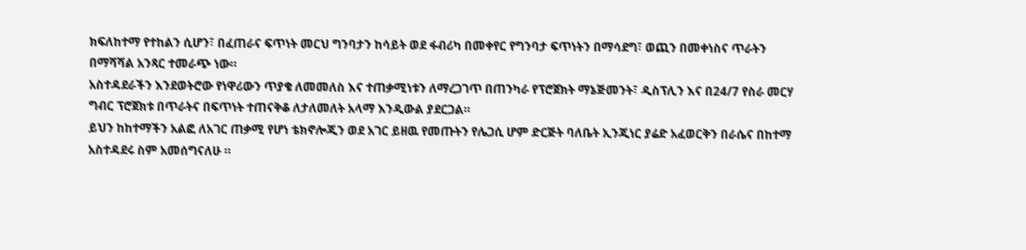ክፍለከተማ የተከልን ሲሆን፣ በፈጠራና ፍጥነት መርህ ግንባታን ከሳይት ወደ ፋብሪካ በመቀየር የግንባታ ፍጥነትን በማሳደግ፣ ወጪን በመቀነስና ጥራትን በማሻሻል አንጻር ተመራጭ ነው።
አስተዳደራችን እንደወትሮው የነዋሪውን ጥያቄ ለመመለስ እና ተጠቃሚነቱን ለማረጋገጥ በጠንካራ የፕሮጀክት ማኔጅመንት፣ ዲስፕሊን እና በ24/7 የስራ መርሃ ግብር ፕሮጀክቱ በጥራትና በፍጥነት ተጠናቅቆ ለታለመለት አላማ እንዲውል ያደርጋል።
ይህን ከከተማችን አልፎ ለአገር ጠቃሚ የሆነ ቴክኖሎጂን ወደ አገር ይዘዉ የመጡትን የሌጋሲ ሆም ድርጅት ባለቤት ኢንጂነር ያሬድ አፈወርቅን በራሴና በከተማ አስተዳደሩ ስም አመሰግናለሁ ።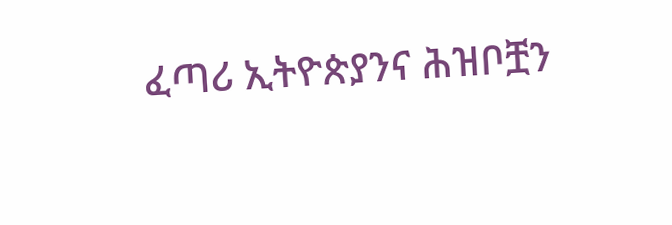ፈጣሪ ኢትዮጵያንና ሕዝቦቿን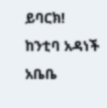ይባርክ!
ከንቲባ አዳነች አቤቤ